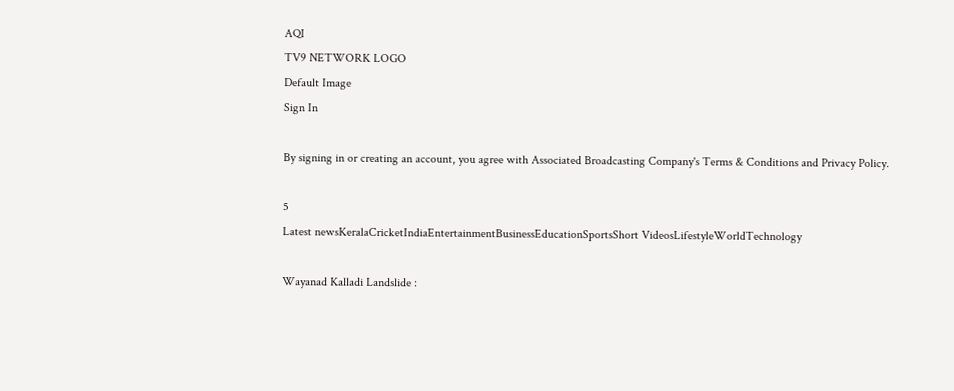AQI
TV9 NETWORK LOGO
Default Image
Sign In

By signing in or creating an account, you agree with Associated Broadcasting Company's Terms & Conditions and Privacy Policy.

5
Latest newsKeralaCricketIndiaEntertainmentBusinessEducationSportsShort VideosLifestyleWorldTechnology

Wayanad Kalladi Landslide :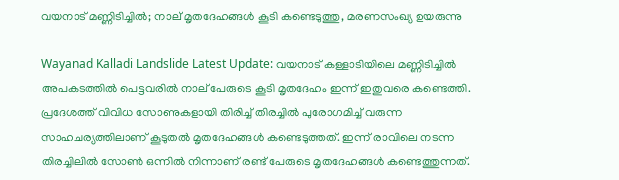വയനാട് മണ്ണിടിച്ചില്‍; നാല് മൃതദേഹങ്ങള്‍ കൂടി കണ്ടെടുത്തു, മരണസംഖ്യ ഉയരുന്നു

Wayanad Kalladi Landslide Latest Update: വയനാട് കള്ളാടിയിലെ മണ്ണിടിച്ചില്‍ അപകടത്തില്‍ പെട്ടവരില്‍ നാല് പേരുടെ കൂടി മൃതദേഹം ഇന്ന് ഇതുവരെ കണ്ടെത്തി. പ്രദേശത്ത് വിവിധ സോണുകളായി തിരിച്ച് തിരച്ചില്‍ പുരോഗമിച്ച് വരുന്ന സാഹചര്യത്തിലാണ് കൂടുതല്‍ മൃതദേഹങ്ങള്‍ കണ്ടെടുത്തത്. ഇന്ന് രാവിലെ നടന്ന തിരച്ചിലില്‍ സോണ്‍ ഒന്നില്‍ നിന്നാണ് രണ്ട് പേരുടെ മൃതദേഹങ്ങള്‍ കണ്ടെത്തുന്നത്.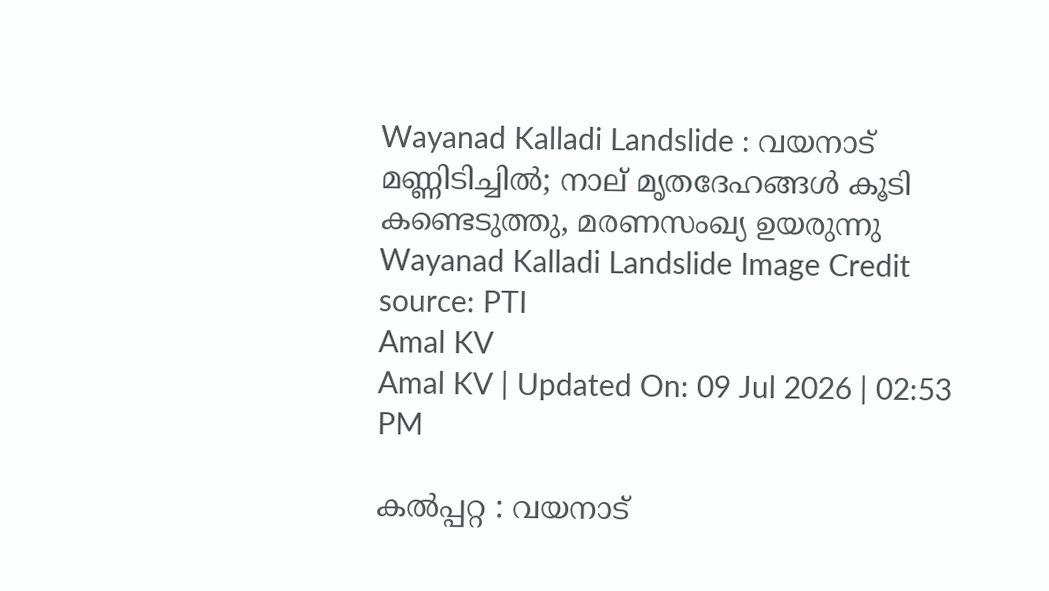Wayanad Kalladi Landslide : വയനാട് മണ്ണിടിച്ചില്‍; നാല് മൃതദേഹങ്ങള്‍ കൂടി കണ്ടെടുത്തു, മരണസംഖ്യ ഉയരുന്നു
Wayanad Kalladi Landslide Image Credit source: PTI
Amal KV
Amal KV | Updated On: 09 Jul 2026 | 02:53 PM

കല്‍പ്പറ്റ : വയനാട്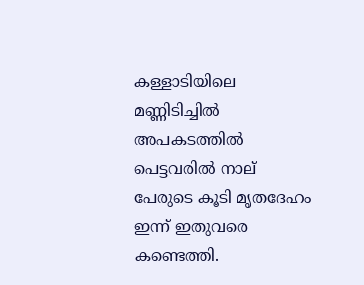കള്ളാടിയിലെ മണ്ണിടിച്ചില്‍ അപകടത്തില്‍ പെട്ടവരില്‍ നാല് പേരുടെ കൂടി മൃതദേഹം ഇന്ന് ഇതുവരെ കണ്ടെത്തി.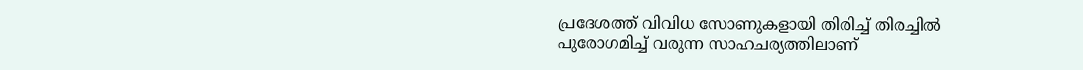പ്രദേശത്ത് വിവിധ സോണുകളായി തിരിച്ച് തിരച്ചില്‍ പുരോഗമിച്ച് വരുന്ന സാഹചര്യത്തിലാണ്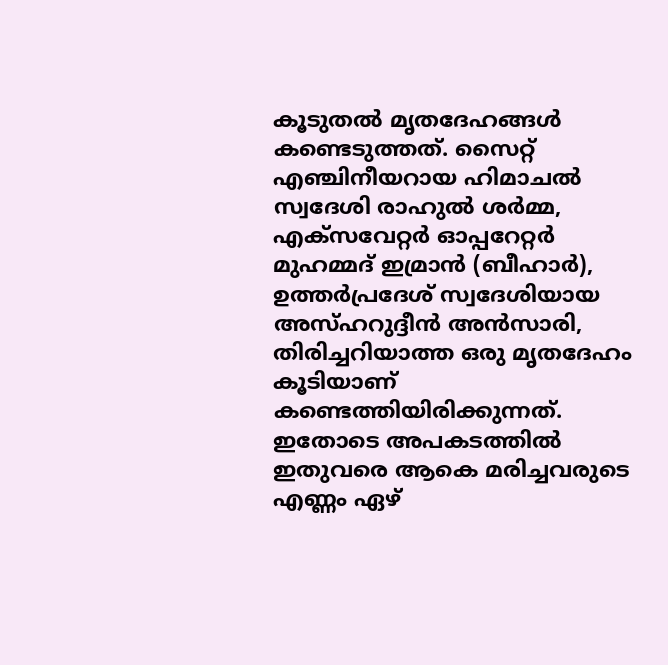കൂടുതല്‍ മൃതദേഹങ്ങള്‍ കണ്ടെടുത്തത്. സൈറ്റ് എഞ്ചിനീയറായ ഹിമാചല്‍ സ്വദേശി രാഹുല്‍ ശര്‍മ്മ, എക്‌സവേറ്റര്‍ ഓപ്പറേറ്റര്‍ മുഹമ്മദ് ഇമ്രാന്‍ (ബീഹാര്‍), ഉത്തര്‍പ്രദേശ് സ്വദേശിയായ അസ്ഹറുദ്ദീന്‍ അന്‍സാരി, തിരിച്ചറിയാത്ത ഒരു മൃതദേഹം കൂടിയാണ് കണ്ടെത്തിയിരിക്കുന്നത്. ഇതോടെ അപകടത്തില്‍ ഇതുവരെ ആകെ മരിച്ചവരുടെ എണ്ണം ഏഴ്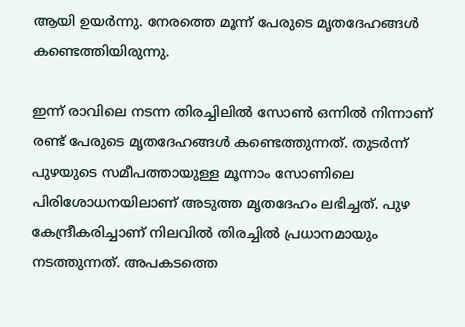ആയി ഉയര്‍ന്നു. നേരത്തെ മൂന്ന് പേരുടെ മൃതദേഹങ്ങള്‍ കണ്ടെത്തിയിരുന്നു.

ഇന്ന് രാവിലെ നടന്ന തിരച്ചിലില്‍ സോണ്‍ ഒന്നില്‍ നിന്നാണ് രണ്ട് പേരുടെ മൃതദേഹങ്ങള്‍ കണ്ടെത്തുന്നത്. തുടര്‍ന്ന് പുഴയുടെ സമീപത്തായുള്ള മൂന്നാം സോണിലെ പിരിശോധനയിലാണ് അടുത്ത മൃതദേഹം ലഭിച്ചത്. പുഴ കേന്ദ്രീകരിച്ചാണ് നിലവില്‍ തിരച്ചില്‍ പ്രധാനമായും നടത്തുന്നത്. അപകടത്തെ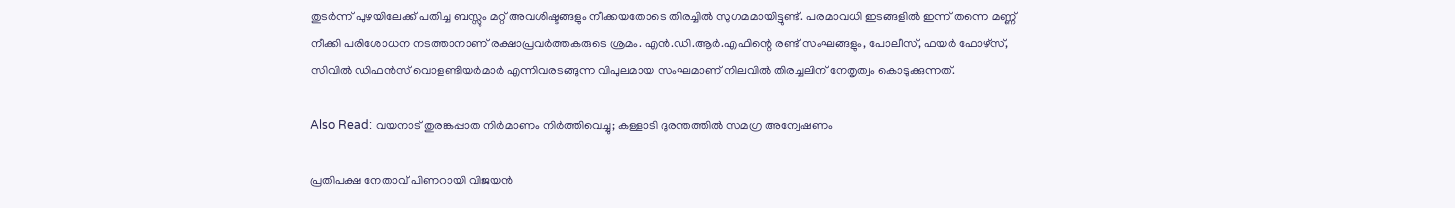തുടര്‍ന്ന് പുഴയിലേക്ക് പതിച്ച ബസ്സും മറ്റ് അവശിഷ്ടങ്ങളും നീക്കയതോടെ തിരച്ചില്‍ സുഗമമായിട്ടുണ്ട്. പരമാവധി ഇടങ്ങളില്‍ ഇന്ന് തന്നെ മണ്ണ് നീക്കി പരിശോധന നടത്താനാണ് രക്ഷാപ്രവര്‍ത്തകരുടെ ശ്രമം. എന്‍.ഡി.ആര്‍.എഫിന്റെ രണ്ട് സംഘങ്ങളും, പോലീസ്, ഫയര്‍ ഫോഴ്‌സ്, സിവില്‍ ഡിഫന്‍സ് വൊളണ്ടിയര്‍മാര്‍ എന്നിവരടങ്ങുന്ന വിപുലമായ സംഘമാണ് നിലവില്‍ തിരച്ചലിന് നേതൃത്വം കൊടുക്കുന്നത്.

Also Read: വയനാട് തുരങ്കപ്പാത നിർമാണം നിർത്തിവെച്ചു; കള്ളാടി ദുരന്തത്തിൽ സമഗ്ര അന്വേഷണം

പ്രതിപക്ഷ നേതാവ് പിണറായി വിജയന്‍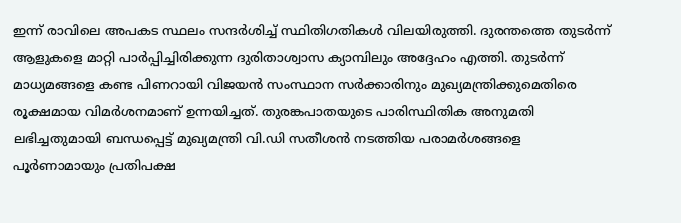ഇന്ന് രാവിലെ അപകട സ്ഥലം സന്ദര്‍ശിച്ച് സ്ഥിതിഗതികള്‍ വിലയിരുത്തി. ദുരന്തത്തെ തുടര്‍ന്ന് ആളുകളെ മാറ്റി പാര്‍പ്പിച്ചിരിക്കുന്ന ദുരിതാശ്വാസ ക്യാമ്പിലും അദ്ദേഹം എത്തി. തുടര്‍ന്ന് മാധ്യമങ്ങളെ കണ്ട പിണറായി വിജയന്‍ സംസ്ഥാന സര്‍ക്കാരിനും മുഖ്യമന്ത്രിക്കുമെതിരെ രൂക്ഷമായ വിമര്‍ശനമാണ് ഉന്നയിച്ചത്. തുരങ്കപാതയുടെ പാരിസ്ഥിതിക അനുമതി ലഭിച്ചതുമായി ബന്ധപ്പെട്ട് മുഖ്യമന്ത്രി വി.ഡി സതീശന്‍ നടത്തിയ പരാമര്‍ശങ്ങളെ പൂര്‍ണാമായും പ്രതിപക്ഷ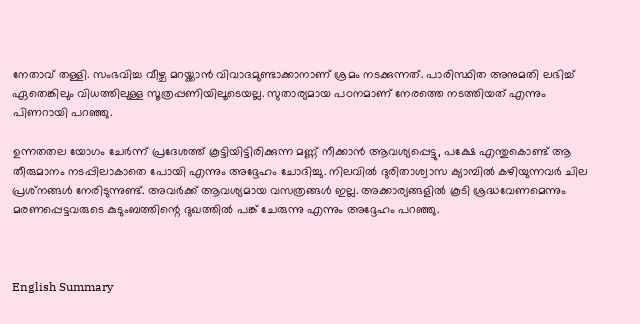നേതാവ് തള്ളി. സംഭവിച്ച വീഴ്ച മറയ്ക്കാന്‍ വിവാദമുണ്ടാക്കാനാണ് ശ്രമം നടക്കുന്നത്. പാരിസ്ഥിത അനുമതി ലഭിച്ച് ഏതെങ്കിലും വിധത്തിലുള്ള സൂത്രപ്പണിയിലൂടെയല്ല. സുതാര്യമായ പഠനമാണ് നേരത്തെ നടത്തിയത് എന്നും പിണറായി പറഞ്ഞു.

ഉന്നതതല യോഗം ചേര്‍ന്ന് പ്രദേശത്ത് കൂട്ടിയിട്ടിരിക്കുന്ന മണ്ണ് നീക്കാന്‍ ആവശ്യപ്പെട്ടു, പക്ഷേ എന്തുകൊണ്ട് ആ തീരുമാനം നടപ്പിലാകാതെ പോയി എന്നും അദ്ദേഹം ചോദിച്ചു. നിലവില്‍ ദുരിതാശ്വാസ ക്യാമ്പില്‍ കഴിയുന്നവര്‍ ചില പ്രശ്‌നങ്ങള്‍ നേരിടുന്നുണ്ട്. അവര്‍ക്ക് ആവശ്യമായ വസത്രങ്ങള്‍ ഇല്ല. അക്കാര്യങ്ങളില്‍ കൂടി ശ്രദ്ധവേണമെന്നും മരണപ്പെട്ടവരുടെ കുടുംബത്തിന്റെ ദുഖത്തില്‍ പങ്ക് ചേരുന്നു എന്നും അദ്ദേഹം പറഞ്ഞു.



English Summary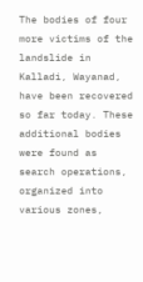The bodies of four more victims of the landslide in Kalladi, Wayanad, have been recovered so far today. These additional bodies were found as search operations, organized into various zones,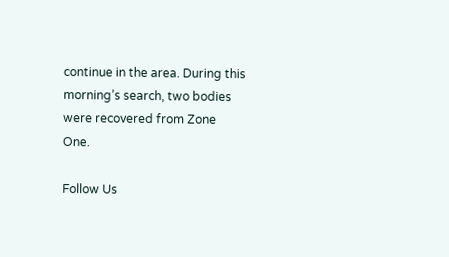continue in the area. During this morning’s search, two bodies were recovered from Zone One.

Follow Us